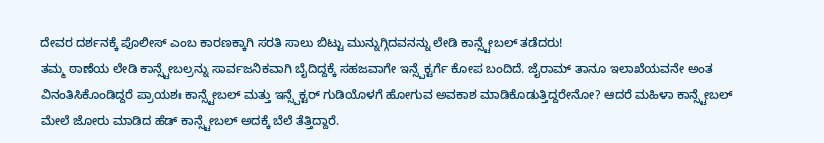ದೇವರ ದರ್ಶನಕ್ಕೆ ಪೊಲೀಸ್ ಎಂಬ ಕಾರಣಕ್ಕಾಗಿ ಸರತಿ ಸಾಲು ಬಿಟ್ಟು ಮುನ್ನುಗ್ಗಿದವನನ್ನು ಲೇಡಿ ಕಾನ್ಸ್ಟೇಬಲ್ ತಡೆದರು!
ತಮ್ಮ ಠಾಣೆಯ ಲೇಡಿ ಕಾನ್ಸ್ಟೇಬಲ್ರನ್ನು ಸಾರ್ವಜನಿಕವಾಗಿ ಬೈದಿದ್ದಕ್ಕೆ ಸಹಜವಾಗೇ ಇನ್ಸ್ಪೆಕ್ಟರ್ಗೆ ಕೋಪ ಬಂದಿದೆ. ಜೈರಾಮ್ ತಾನೂ ಇಲಾಖೆಯವನೇ ಅಂತ ವಿನಂತಿಸಿಕೊಂಡಿದ್ದರೆ ಪ್ರಾಯಶಃ ಕಾನ್ಸ್ಟೇಬಲ್ ಮತ್ತು ಇನ್ಸ್ಪೆಕ್ಟರ್ ಗುಡಿಯೊಳಗೆ ಹೋಗುವ ಅವಕಾಶ ಮಾಡಿಕೊಡುತ್ತಿದ್ದರೇನೋ? ಆದರೆ ಮಹಿಳಾ ಕಾನ್ಸ್ಟೇಬಲ್ ಮೇಲೆ ಜೋರು ಮಾಡಿದ ಹೆಡ್ ಕಾನ್ಸ್ಟೇಬಲ್ ಅದಕ್ಕೆ ಬೆಲೆ ತೆತ್ತಿದ್ದಾರೆ.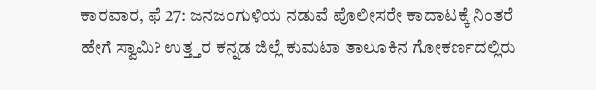ಕಾರವಾರ, ಫೆ 27: ಜನಜಂಗುಳಿಯ ನಡುವೆ ಪೊಲೀಸರೇ ಕಾದಾಟಕ್ಕೆ ನಿಂತರೆ ಹೇಗೆ ಸ್ವಾಮಿ? ಉತ್ತ್ತರ ಕನ್ನಡ ಜಿಲ್ಲೆ ಕುಮಟಾ ತಾಲೂಕಿನ ಗೋಕರ್ಣದಲ್ಲಿರು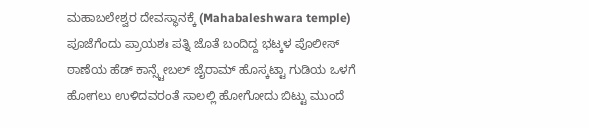ಮಹಾಬಲೇಶ್ವರ ದೇವಸ್ಥಾನಕ್ಕೆ (Mahabaleshwara temple) ಪೂಜೆಗೆಂದು ಪ್ರಾಯಶಃ ಪತ್ನಿ ಜೊತೆ ಬಂದಿದ್ದ ಭಟ್ಕಳ ಪೊಲೀಸ್ ಠಾಣೆಯ ಹೆಡ್ ಕಾನ್ಸ್ಟೇಬಲ್ ಜೈರಾಮ್ ಹೊಸ್ಕಟ್ಟಾ ಗುಡಿಯ ಒಳಗೆ ಹೋಗಲು ಉಳಿದವರಂತೆ ಸಾಲಲ್ಲಿ ಹೋಗೋದು ಬಿಟ್ಟು ಮುಂದೆ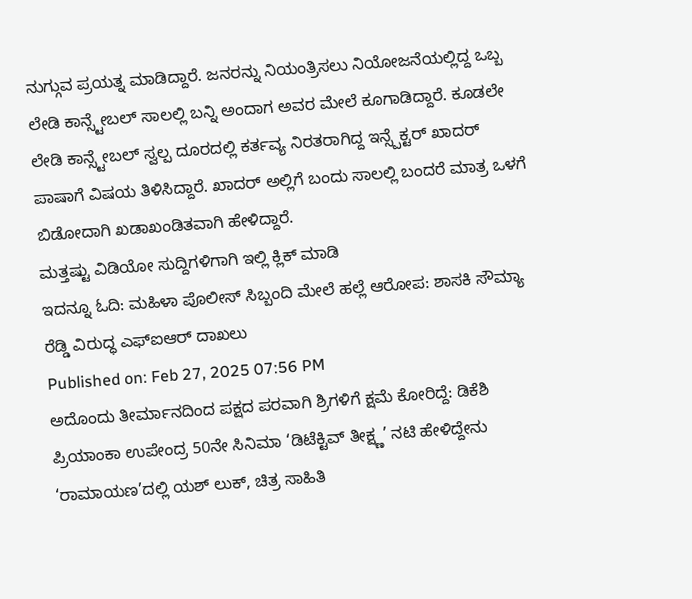ನುಗ್ಗುವ ಪ್ರಯತ್ನ ಮಾಡಿದ್ದಾರೆ. ಜನರನ್ನು ನಿಯಂತ್ರಿಸಲು ನಿಯೋಜನೆಯಲ್ಲಿದ್ದ ಒಬ್ಬ ಲೇಡಿ ಕಾನ್ಸ್ಟೇಬಲ್ ಸಾಲಲ್ಲಿ ಬನ್ನಿ ಅಂದಾಗ ಅವರ ಮೇಲೆ ಕೂಗಾಡಿದ್ದಾರೆ. ಕೂಡಲೇ ಲೇಡಿ ಕಾನ್ಸ್ಟೇಬಲ್ ಸ್ವಲ್ಪ ದೂರದಲ್ಲಿ ಕರ್ತವ್ಯ ನಿರತರಾಗಿದ್ದ ಇನ್ಸ್ಪೆಕ್ಟರ್ ಖಾದರ್ ಪಾಷಾಗೆ ವಿಷಯ ತಿಳಿಸಿದ್ದಾರೆ. ಖಾದರ್ ಅಲ್ಲಿಗೆ ಬಂದು ಸಾಲಲ್ಲಿ ಬಂದರೆ ಮಾತ್ರ ಒಳಗೆ ಬಿಡೋದಾಗಿ ಖಡಾಖಂಡಿತವಾಗಿ ಹೇಳಿದ್ದಾರೆ.
ಮತ್ತಷ್ಟು ವಿಡಿಯೋ ಸುದ್ದಿಗಳಿಗಾಗಿ ಇಲ್ಲಿ ಕ್ಲಿಕ್ ಮಾಡಿ
ಇದನ್ನೂ ಓದಿ: ಮಹಿಳಾ ಪೊಲೀಸ್ ಸಿಬ್ಬಂದಿ ಮೇಲೆ ಹಲ್ಲೆ ಆರೋಪ: ಶಾಸಕಿ ಸೌಮ್ಯಾ ರೆಡ್ಡಿ ವಿರುದ್ಧ ಎಫ್ಐಆರ್ ದಾಖಲು
Published on: Feb 27, 2025 07:56 PM
ಅದೊಂದು ತೀರ್ಮಾನದಿಂದ ಪಕ್ಷದ ಪರವಾಗಿ ಶ್ರಿಗಳಿಗೆ ಕ್ಷಮೆ ಕೋರಿದ್ದೆ: ಡಿಕೆಶಿ
ಪ್ರಿಯಾಂಕಾ ಉಪೇಂದ್ರ 50ನೇ ಸಿನಿಮಾ ‘ಡಿಟೆಕ್ಟಿವ್ ತೀಕ್ಷ್ಣ’ ನಟಿ ಹೇಳಿದ್ದೇನು
‘ರಾಮಾಯಣ’ದಲ್ಲಿ ಯಶ್ ಲುಕ್, ಚಿತ್ರ ಸಾಹಿತಿ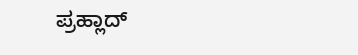ಪ್ರಹ್ಲಾದ್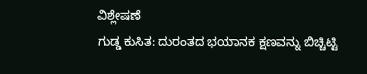ವಿಶ್ಲೇಷಣೆ
ಗುಡ್ಡ ಕುಸಿತ: ದುರಂತದ ಭಯಾನಕ ಕ್ಷಣವನ್ನು ಬಿಚ್ಚಿಟ್ಟಿ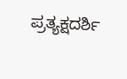ಪ್ರತ್ಯಕ್ಷದರ್ಶಿ